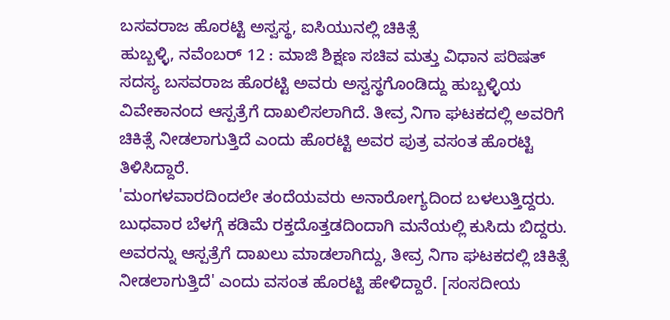ಬಸವರಾಜ ಹೊರಟ್ಟಿ ಅಸ್ವಸ್ಥ, ಐಸಿಯುನಲ್ಲಿ ಚಿಕಿತ್ಸೆ
ಹುಬ್ಬಳ್ಳಿ, ನವೆಂಬರ್ 12 : ಮಾಜಿ ಶಿಕ್ಷಣ ಸಚಿವ ಮತ್ತು ವಿಧಾನ ಪರಿಷತ್ ಸದಸ್ಯ ಬಸವರಾಜ ಹೊರಟ್ಟಿ ಅವರು ಅಸ್ವಸ್ಥಗೊಂಡಿದ್ದು ಹುಬ್ಬಳ್ಳಿಯ ವಿವೇಕಾನಂದ ಆಸ್ಪತ್ರೆಗೆ ದಾಖಲಿಸಲಾಗಿದೆ. ತೀವ್ರ ನಿಗಾ ಘಟಕದಲ್ಲಿ ಅವರಿಗೆ ಚಿಕಿತ್ಸೆ ನೀಡಲಾಗುತ್ತಿದೆ ಎಂದು ಹೊರಟ್ಟಿ ಅವರ ಪುತ್ರ ವಸಂತ ಹೊರಟ್ಟಿ ತಿಳಿಸಿದ್ದಾರೆ.
'ಮಂಗಳವಾರದಿಂದಲೇ ತಂದೆಯವರು ಅನಾರೋಗ್ಯದಿಂದ ಬಳಲುತ್ತಿದ್ದರು. ಬುಧವಾರ ಬೆಳಗ್ಗೆ ಕಡಿಮೆ ರಕ್ತದೊತ್ತಡದಿಂದಾಗಿ ಮನೆಯಲ್ಲಿ ಕುಸಿದು ಬಿದ್ದರು. ಅವರನ್ನು ಆಸ್ಪತ್ರೆಗೆ ದಾಖಲು ಮಾಡಲಾಗಿದ್ದು, ತೀವ್ರ ನಿಗಾ ಘಟಕದಲ್ಲಿ ಚಿಕಿತ್ಸೆ ನೀಡಲಾಗುತ್ತಿದೆ' ಎಂದು ವಸಂತ ಹೊರಟ್ಟಿ ಹೇಳಿದ್ದಾರೆ. [ಸಂಸದೀಯ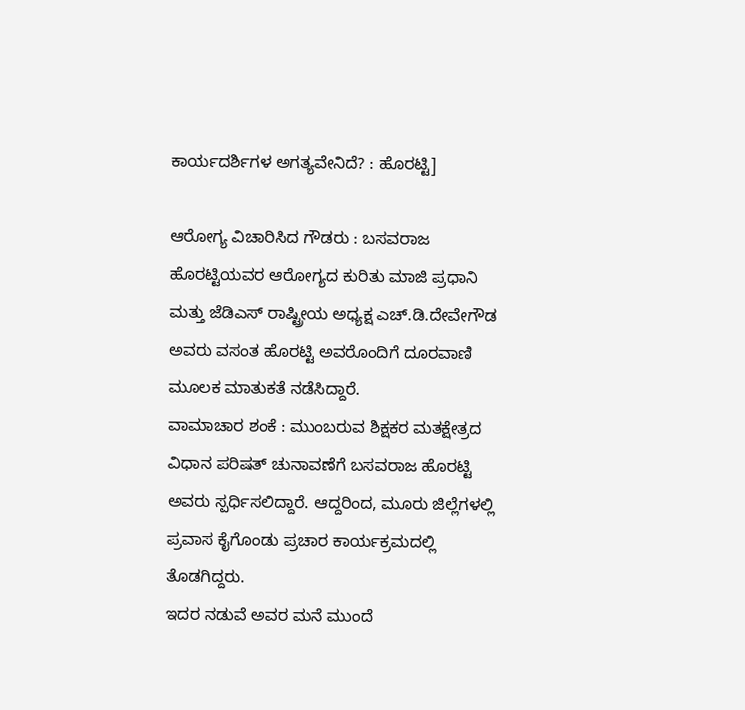ಕಾರ್ಯದರ್ಶಿಗಳ ಅಗತ್ಯವೇನಿದೆ? : ಹೊರಟ್ಟಿ]

ಆರೋಗ್ಯ ವಿಚಾರಿಸಿದ ಗೌಡರು : ಬಸವರಾಜ ಹೊರಟ್ಟಿಯವರ ಆರೋಗ್ಯದ ಕುರಿತು ಮಾಜಿ ಪ್ರಧಾನಿ ಮತ್ತು ಜೆಡಿಎಸ್ ರಾಷ್ಟ್ರೀಯ ಅಧ್ಯಕ್ಷ ಎಚ್.ಡಿ.ದೇವೇಗೌಡ ಅವರು ವಸಂತ ಹೊರಟ್ಟಿ ಅವರೊಂದಿಗೆ ದೂರವಾಣಿ ಮೂಲಕ ಮಾತುಕತೆ ನಡೆಸಿದ್ದಾರೆ.
ವಾಮಾಚಾರ ಶಂಕೆ : ಮುಂಬರುವ ಶಿಕ್ಷಕರ ಮತಕ್ಷೇತ್ರದ ವಿಧಾನ ಪರಿಷತ್ ಚುನಾವಣೆಗೆ ಬಸವರಾಜ ಹೊರಟ್ಟಿ ಅವರು ಸ್ಪರ್ಧಿಸಲಿದ್ದಾರೆ. ಆದ್ದರಿಂದ, ಮೂರು ಜಿಲ್ಲೆಗಳಲ್ಲಿ ಪ್ರವಾಸ ಕೈಗೊಂಡು ಪ್ರಚಾರ ಕಾರ್ಯಕ್ರಮದಲ್ಲಿ ತೊಡಗಿದ್ದರು.
ಇದರ ನಡುವೆ ಅವರ ಮನೆ ಮುಂದೆ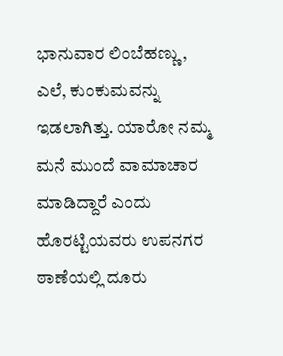ಭಾನುವಾರ ಲಿಂಬೆಹಣ್ಣು, ಎಲೆ, ಕುಂಕುಮವನ್ನು ಇಡಲಾಗಿತ್ತು. ಯಾರೋ ನಮ್ಮ ಮನೆ ಮುಂದೆ ವಾಮಾಚಾರ ಮಾಡಿದ್ದಾರೆ ಎಂದು ಹೊರಟ್ಟಿಯವರು ಉಪನಗರ ಠಾಣೆಯಲ್ಲಿ ದೂರು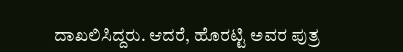ದಾಖಲಿಸಿದ್ದರು. ಆದರೆ, ಹೊರಟ್ಟಿ ಅವರ ಪುತ್ರ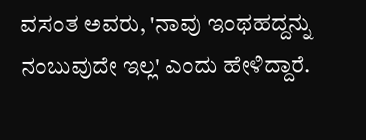ವಸಂತ ಅವರು, 'ನಾವು ಇಂಥಹದ್ದನ್ನು ನಂಬುವುದೇ ಇಲ್ಲ' ಎಂದು ಹೇಳಿದ್ದಾರೆ.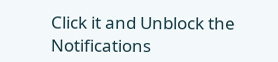Click it and Unblock the Notifications